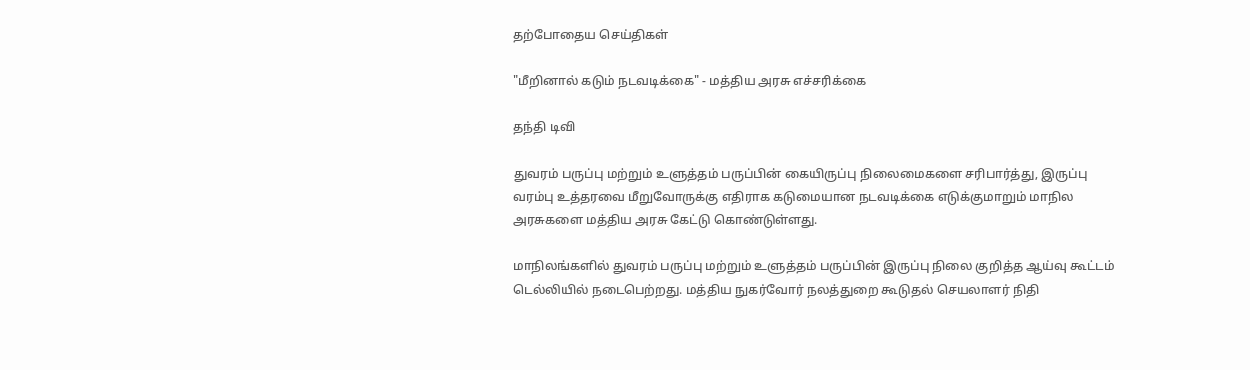தற்போதைய செய்திகள்

"மீறினால் கடும் நடவடிக்கை" - மத்திய அரசு எச்சரிக்கை

தந்தி டிவி

துவரம் பருப்பு மற்றும் உளுத்தம் பருப்பின் கையிருப்பு நிலைமைகளை சரிபார்த்து, இருப்பு வரம்பு உத்தரவை மீறுவோருக்கு எதிராக கடுமையான நடவடிக்கை எடுக்குமாறும் மாநில அரசுகளை மத்திய அரசு கேட்டு கொண்டுள்ளது.

மாநிலங்களில் துவரம் பருப்பு மற்றும் உளுத்தம் பருப்பின் இருப்பு நிலை குறித்த ஆய்வு கூட்டம் டெல்லியில் நடைபெற்றது. மத்திய நுகர்வோர் நலத்துறை கூடுதல் செயலாளர் நிதி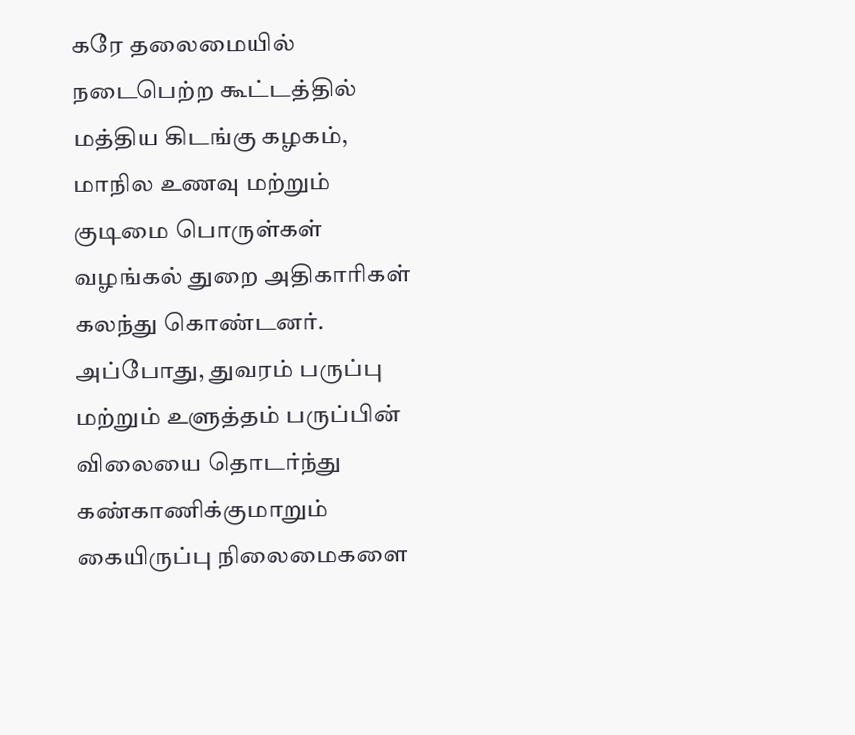கரே தலைமையில் நடைபெற்ற கூட்டத்தில் மத்திய கிடங்கு கழகம், மாநில உணவு மற்றும் குடிமை பொருள்கள் வழங்கல் துறை அதிகாரிகள் கலந்து கொண்டனர். அப்போது, துவரம் பருப்பு மற்றும் உளுத்தம் பருப்பின் விலையை தொடர்ந்து கண்காணிக்குமாறும் கையிருப்பு நிலைமைகளை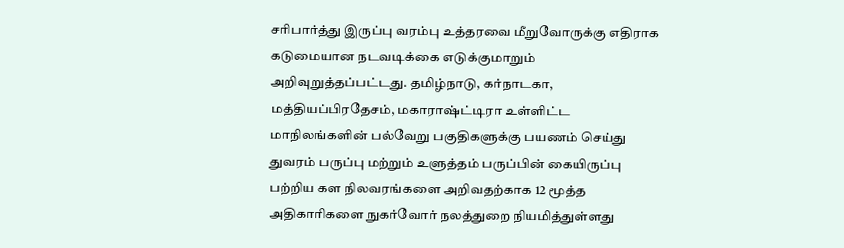சரிபார்த்து இருப்பு வரம்பு உத்தரவை மீறுவோருக்கு எதிராக கடுமையான நடவடிக்கை எடுக்குமாறும் அறிவுறுத்தப்பட்டது. தமிழ்நாடு, கர்நாடகா, மத்தியப்பிரதேசம், மகாராஷ்ட்டிரா உள்ளிட்ட மாநிலங்களின் பல்வேறு பகுதிகளுக்கு பயணம் செய்து துவரம் பருப்பு மற்றும் உளுத்தம் பருப்பின் கையிருப்பு பற்றிய கள நிலவரங்களை அறிவதற்காக 12 மூத்த அதிகாரிகளை நுகர்வோர் நலத்துறை நியமித்துள்ளது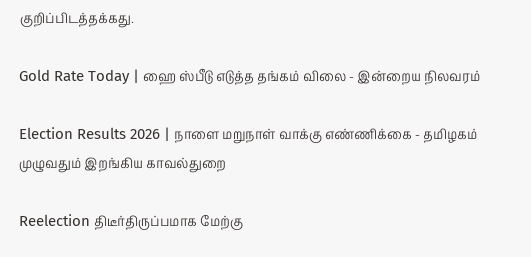குறிப்பிடத்தக்கது.

Gold Rate Today | ஹை ஸ்பீடு எடுத்த தங்கம் விலை - இன்றைய நிலவரம்

Election Results 2026 | நாளை மறுநாள் வாக்கு எண்ணிக்கை - தமிழகம் முழுவதும் இறங்கிய காவல்துறை

Reelection திடீர்திருப்பமாக மேற்கு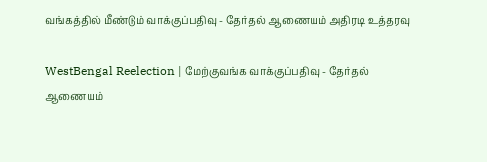வங்கத்தில் மீண்டும் வாக்குப்பதிவு - தேர்தல் ஆணையம் அதிரடி உத்தரவு

WestBengal Reelection | மேற்குவங்க வாக்குப்பதிவு - தேர்தல் ஆணையம்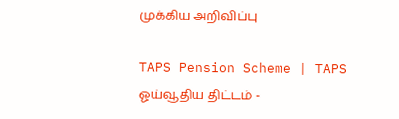முக்கிய அறிவிப்பு

TAPS Pension Scheme | TAPS ஓய்வூதிய திட்டம் -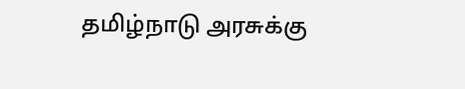தமிழ்நாடு அரசுக்கு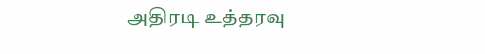அதிரடி உத்தரவு